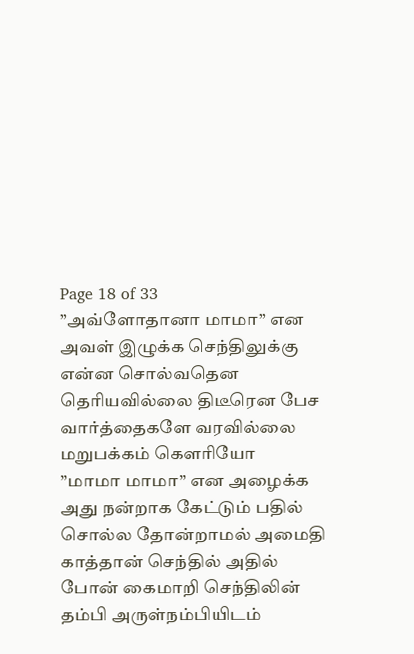Page 18 of 33
”அவ்ளோதானா மாமா” என அவள் இழுக்க செந்திலுக்கு என்ன சொல்வதென தெரியவில்லை திடீரென பேச வார்த்தைகளே வரவில்லை மறுபக்கம் கௌரியோ
”மாமா மாமா” என அழைக்க அது நன்றாக கேட்டும் பதில் சொல்ல தோன்றாமல் அமைதி காத்தான் செந்தில் அதில் போன் கைமாறி செந்திலின் தம்பி அருள்நம்பியிடம்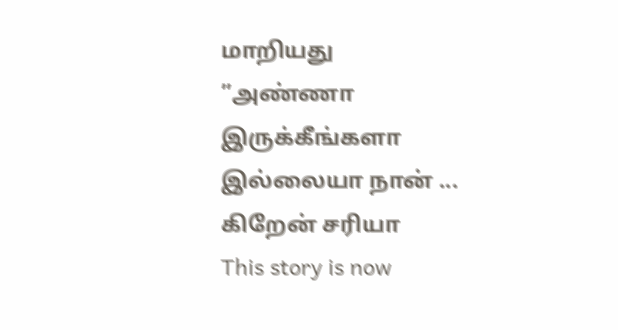மாறியது
”அண்ணா இருக்கீங்களா இல்லையா நான் ... கிறேன் சரியா
This story is now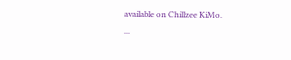available on Chillzee KiMo.
...